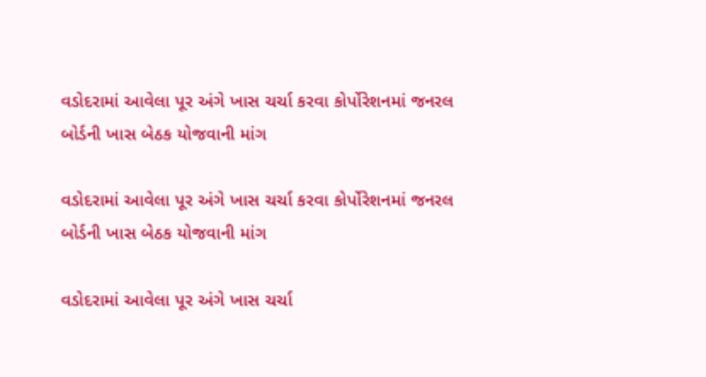વડોદરામાં આવેલા પૂર અંગે ખાસ ચર્ચા કરવા કોર્પોરેશનમાં જનરલ બોર્ડની ખાસ બેઠક યોજવાની માંગ

વડોદરામાં આવેલા પૂર અંગે ખાસ ચર્ચા કરવા કોર્પોરેશનમાં જનરલ બોર્ડની ખાસ બેઠક યોજવાની માંગ

વડોદરામાં આવેલા પૂર અંગે ખાસ ચર્ચા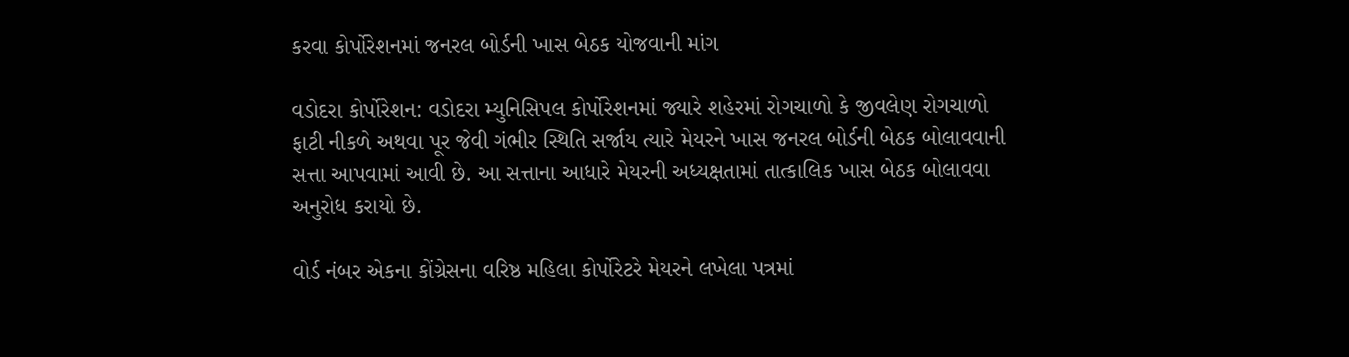કરવા કોર્પોરેશનમાં જનરલ બોર્ડની ખાસ બેઠક યોજવાની માંગ

વડોદરા કોર્પોરેશન: વડોદરા મ્યુનિસિપલ કોર્પોરેશનમાં જ્યારે શહેરમાં રોગચાળો કે જીવલેણ રોગચાળો ફાટી નીકળે અથવા પૂર જેવી ગંભીર સ્થિતિ સર્જાય ત્યારે મેયરને ખાસ જનરલ બોર્ડની બેઠક બોલાવવાની સત્તા આપવામાં આવી છે. આ સત્તાના આધારે મેયરની અધ્યક્ષતામાં તાત્કાલિક ખાસ બેઠક બોલાવવા અનુરોધ કરાયો છે.

વોર્ડ નંબર એકના કોંગ્રેસના વરિષ્ઠ મહિલા કોર્પોરેટરે મેયરને લખેલા પત્રમાં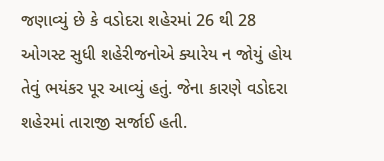જણાવ્યું છે કે વડોદરા શહેરમાં 26 થી 28 ઓગસ્ટ સુધી શહેરીજનોએ ક્યારેય ન જોયું હોય તેવું ભયંકર પૂર આવ્યું હતું. જેના કારણે વડોદરા શહેરમાં તારાજી સર્જાઈ હતી.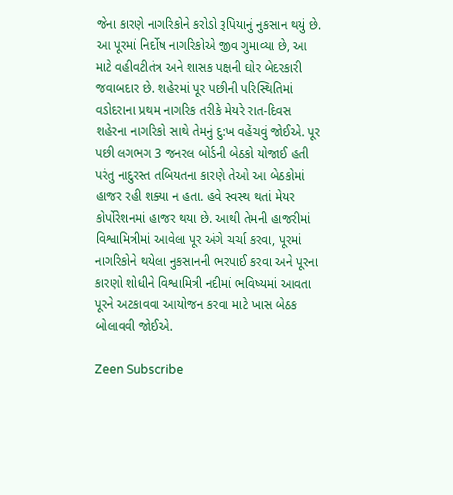જેના કારણે નાગરિકોને કરોડો રૂપિયાનું નુકસાન થયું છે. આ પૂરમાં નિર્દોષ નાગરિકોએ જીવ ગુમાવ્યા છે, આ માટે વહીવટીતંત્ર અને શાસક પક્ષની ઘોર બેદરકારી જવાબદાર છે. શહેરમાં પૂર પછીની પરિસ્થિતિમાં વડોદરાના પ્રથમ નાગરિક તરીકે મેયરે રાત-દિવસ શહેરના નાગરિકો સાથે તેમનું દુ:ખ વહેંચવું જોઈએ. પૂર પછી લગભગ 3 જનરલ બોર્ડની બેઠકો યોજાઈ હતી પરંતુ નાદુરસ્ત તબિયતના કારણે તેઓ આ બેઠકોમાં હાજર રહી શક્યા ન હતા. હવે સ્વસ્થ થતાં મેયર કોર્પોરેશનમાં હાજર થયા છે. આથી તેમની હાજરીમાં વિશ્વામિત્રીમાં આવેલા પૂર અંગે ચર્ચા કરવા, પૂરમાં નાગરિકોને થયેલા નુકસાનની ભરપાઈ કરવા અને પૂરના કારણો શોધીને વિશ્વામિત્રી નદીમાં ભવિષ્યમાં આવતા પૂરને અટકાવવા આયોજન કરવા માટે ખાસ બેઠક બોલાવવી જોઈએ.

Zeen Subscribe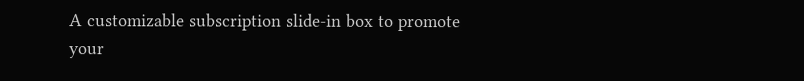A customizable subscription slide-in box to promote your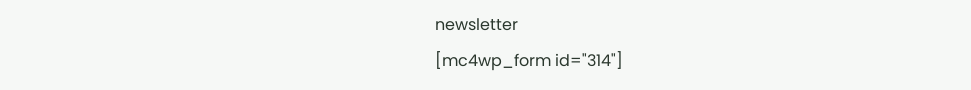newsletter
[mc4wp_form id="314"]